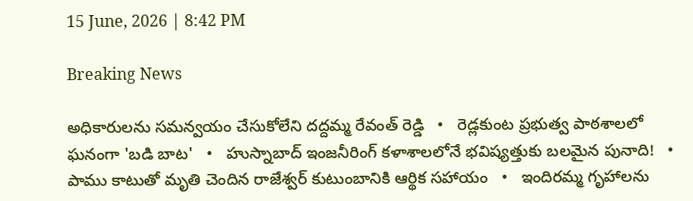15 June, 2026 | 8:42 PM

Breaking News

అధికారులను సమన్వయం చేసుకోలేని దద్దమ్మ రేవంత్ రెడ్డి   •   రెడ్లకుంట ప్రభుత్వ పాఠశాలలో ఘనంగా 'బడి బాట'   •   హుస్నాబాద్ ఇంజనీరింగ్ కళాశాలలోనే భవిష్యత్తుకు బలమైన పునాది!   •   పాము కాటుతో మృతి చెందిన రాజేశ్వర్ కుటుంబానికి ఆర్థిక సహాయం   •   ఇందిరమ్మ గృహాలను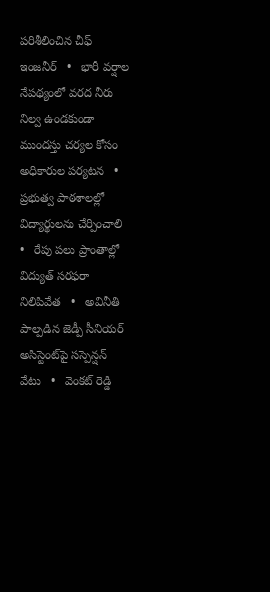పరిశీలించిన చీఫ్ ఇంజనీర్   •   భారీ వర్షాల నేపథ్యంలో వరద నీరు నిల్వ ఉండకుండా ముందస్తు చర్యల కోసం అధికారుల పర్యటన   •   ప్రభుత్వ పాఠశాలల్లో విద్యార్థులను చేర్పించాలి   •   రేపు పలు ప్రాంతాల్లో విద్యుత్ సరఫరా నిలిపివేత   •   అవినీతి పాల్పడిన జెడ్పీ సీనియర్ అసిస్టెంట్‌పై సస్పెన్షన్ వేటు   •   వెంకట్ రెడ్డి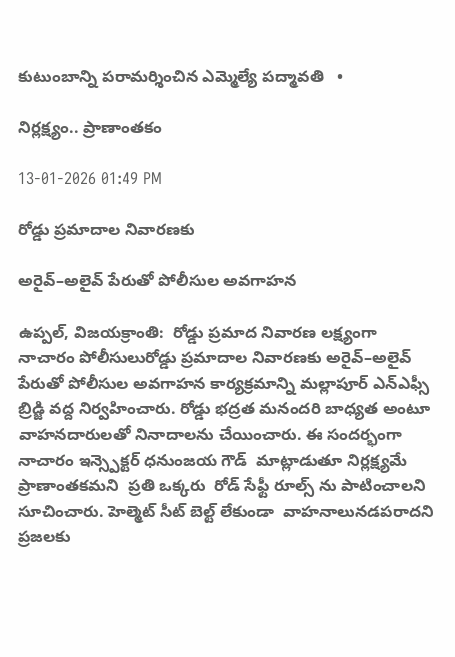కుటుంబాన్ని పరామర్శించిన ఎమ్మెల్యే పద్మావతి   •

నిర్లక్ష్యం.. ప్రాణాంతకం

13-01-2026 01:49 PM

రోడ్డు ప్రమాదాల నివారణకు

అరైవ్‌–అలైవ్‌ పేరుతో పోలీసుల అవగాహన

ఉప్పల్, విజయక్రాంతి:  రోడ్డు ప్రమాద నివారణ లక్ష్యంగా  నాచారం పోలీసులురోడ్డు ప్రమాదాల నివారణకు అరైవ్‌–అలైవ్‌ పేరుతో పోలీసుల అవగాహన కార్యక్రమాన్ని మల్లాపూర్ ఎన్ఎఫ్సీ బ్రిడ్జి వద్ద నిర్వహించారు. రోడ్డు భద్రత మనందరి బాధ్యత అంటూ వాహనదారులతో నినాదాలను చేయించారు. ఈ సందర్భంగా నాచారం ఇన్స్పెక్టర్ ధనుంజయ గౌడ్  మాట్లాడుతూ నిర్లక్ష్యమే ప్రాణాంతకమని  ప్రతి ఒక్కరు  రోడ్ సేఫ్టీ రూల్స్ ను పాటించాలని సూచించారు. హెల్మెట్ సీట్ బెల్ట్ లేకుండా  వాహనాలునడపరాదని ప్రజలకు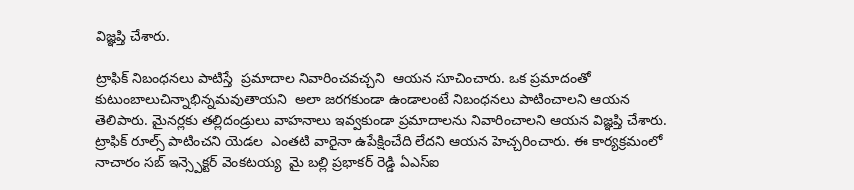విజ్ఞప్తి చేశారు.

ట్రాఫిక్ నిబంధనలు పాటిస్తే  ప్రమాదాల నివారించవచ్చని  ఆయన సూచించారు. ఒక ప్రమాదంతో కుటుంబాలుచిన్నాభిన్నమవుతాయని  అలా జరగకుండా ఉండాలంటే నిబంధనలు పాటించాలని ఆయన తెలిపారు. మైనర్లకు తల్లిదండ్రులు వాహనాలు ఇవ్వకుండా ప్రమాదాలను నివారించాలని ఆయన విజ్ఞప్తి చేశారు. ట్రాఫిక్ రూల్స్ పాటించని యెడల  ఎంతటి వారైనా ఉపేక్షించేది లేదని ఆయన హెచ్చరించారు. ఈ కార్యక్రమంలో నాచారం సబ్ ఇన్స్పెక్టర్ వెంకటయ్య  మై బల్లి ప్రభాకర్ రెడ్డి ఏఎస్ఐ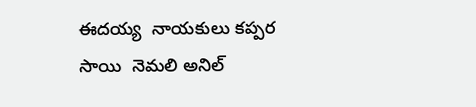ఈదయ్య  నాయకులు కప్పర సాయి  నెమలి అనిల్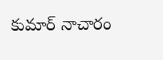కుమార్ నాచారం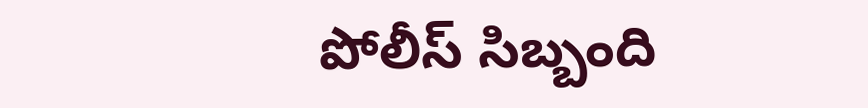పోలీస్ సిబ్బంది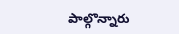పాల్గొన్నారు